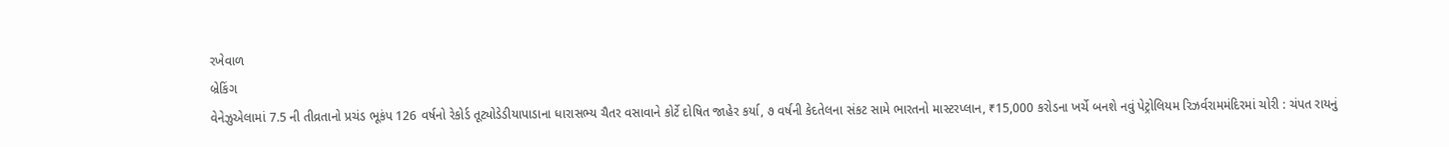રખેવાળ
બ્રેકિંગ
વેનેઝુએલામાં 7.5 ની તીવ્રતાનો પ્રચંડ ભૂકંપ 126 વર્ષનો રેકોર્ડ તૂટ્યોડેડીયાપાડાના ધારાસભ્ય ચૈતર વસાવાને કોર્ટે દોષિત જાહેર કર્યા, ૭ વર્ષની કેદતેલના સંકટ સામે ભારતનો માસ્ટરપ્લાન, ₹15,000 કરોડના ખર્ચે બનશે નવું પેટ્રોલિયમ રિઝર્વરામમંદિરમાં ચોરી : ચંપત રાયનું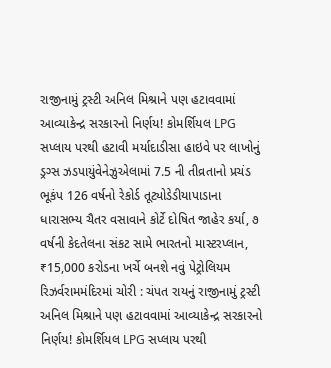રાજીનામું ટ્રસ્ટી અનિલ મિશ્રાને પણ હટાવવામાં આવ્યાકેન્દ્ર સરકારનો નિર્ણય! કોમર્શિયલ LPG સપ્લાય પરથી હટાવી મર્યાદાડીસા હાઇવે પર લાખોનું ડ્રગ્સ ઝડપાયુંવેનેઝુએલામાં 7.5 ની તીવ્રતાનો પ્રચંડ ભૂકંપ 126 વર્ષનો રેકોર્ડ તૂટ્યોડેડીયાપાડાના ધારાસભ્ય ચૈતર વસાવાને કોર્ટે દોષિત જાહેર કર્યા, ૭ વર્ષની કેદતેલના સંકટ સામે ભારતનો માસ્ટરપ્લાન, ₹15,000 કરોડના ખર્ચે બનશે નવું પેટ્રોલિયમ રિઝર્વરામમંદિરમાં ચોરી : ચંપત રાયનું રાજીનામું ટ્રસ્ટી અનિલ મિશ્રાને પણ હટાવવામાં આવ્યાકેન્દ્ર સરકારનો નિર્ણય! કોમર્શિયલ LPG સપ્લાય પરથી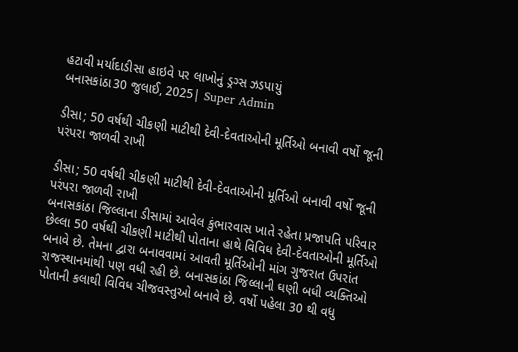હટાવી મર્યાદાડીસા હાઇવે પર લાખોનું ડ્રગ્સ ઝડપાયું
બનાસકાંઠા30 જુલાઈ, 2025| Super Admin

ડીસા; 50 વર્ષથી ચીકણી માટીથી દેવી-દેવતાઓની મૂર્તિઓ બનાવી વર્ષો જૂની પરંપરા જાળવી રાખી

ડીસા; 50 વર્ષથી ચીકણી માટીથી દેવી-દેવતાઓની મૂર્તિઓ બનાવી વર્ષો જૂની પરંપરા જાળવી રાખી
બનાસકાંઠા જિલ્લાના ડીસામાં આવેલ કુંભારવાસ ખાતે રહેતા પ્રજાપતિ પરિવાર છેલ્લા 50 વર્ષથી ચીકણી માટીથી પોતાના હાથે વિવિધ દેવી-દેવતાઓની મૂર્તિઓ બનાવે છે. તેમના દ્વારા બનાવવામાં આવતી મૂર્તિઓની માંગ ગુજરાત ઉપરાંત રાજસ્થાનમાંથી પણ વધી રહી છે. બનાસકાંઠા જિલ્લાની ઘણી બધી વ્યક્તિઓ પોતાની કલાથી વિવિધ ચીજવસ્તુઓ બનાવે છે. વર્ષો પહેલા 30 થી વધુ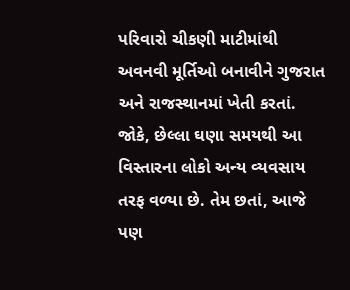પરિવારો ચીકણી માટીમાંથી અવનવી મૂર્તિઓ બનાવીને ગુજરાત અને રાજસ્થાનમાં ખેતી કરતાં. જોકે, છેલ્લા ઘણા સમયથી આ વિસ્તારના લોકો અન્ય વ્યવસાય તરફ વળ્યા છે. તેમ છતાં, આજે પણ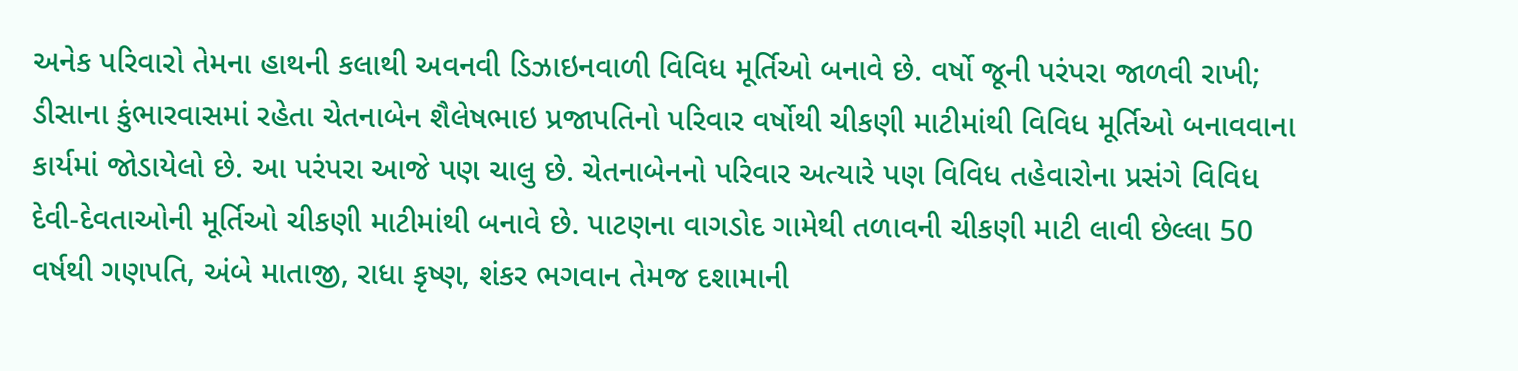અનેક પરિવારો તેમના હાથની કલાથી અવનવી ડિઝાઇનવાળી વિવિધ મૂર્તિઓ બનાવે છે. વર્ષો જૂની પરંપરા જાળવી રાખી; ડીસાના કુંભારવાસમાં રહેતા ચેતનાબેન શૈલેષભાઇ પ્રજાપતિનો પરિવાર વર્ષોથી ચીકણી માટીમાંથી વિવિધ મૂર્તિઓ બનાવવાના કાર્યમાં જોડાયેલો છે. આ પરંપરા આજે પણ ચાલુ છે. ચેતનાબેનનો પરિવાર અત્યારે પણ વિવિધ તહેવારોના પ્રસંગે વિવિધ દેવી-દેવતાઓની મૂર્તિઓ ચીકણી માટીમાંથી બનાવે છે. પાટણના વાગડોદ ગામેથી તળાવની ચીકણી માટી લાવી છેલ્લા 50 વર્ષથી ગણપતિ, અંબે માતાજી, રાધા કૃષ્ણ, શંકર ભગવાન તેમજ દશામાની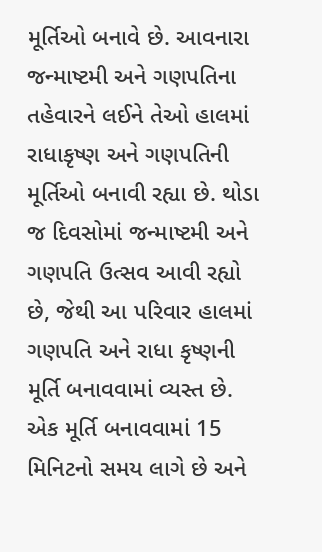મૂર્તિઓ બનાવે છે. આવનારા જન્માષ્ટમી અને ગણપતિના તહેવારને લઈને તેઓ હાલમાં રાધાકૃષ્ણ અને ગણપતિની મૂર્તિઓ બનાવી રહ્યા છે. થોડા જ દિવસોમાં જન્માષ્ટમી અને ગણપતિ ઉત્સવ આવી રહ્યો છે, જેથી આ પરિવાર હાલમાં ગણપતિ અને રાધા કૃષ્ણની મૂર્તિ બનાવવામાં વ્યસ્ત છે. એક મૂર્તિ બનાવવામાં 15 મિનિટનો સમય લાગે છે અને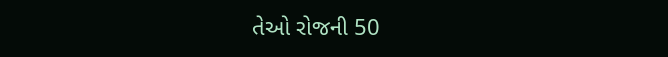તેઓ રોજની 50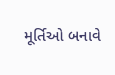મૂર્તિઓ બનાવે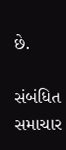છે.

સંબંધિત સમાચાર